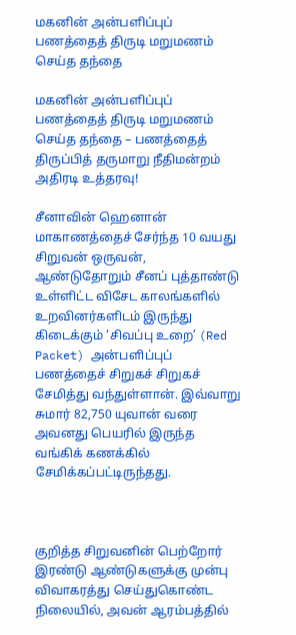மகனின் அன்பளிப்புப் பணத்தைத் திருடி மறுமணம் செய்த தந்தை

மகனின் அன்பளிப்புப் பணத்தைத் திருடி மறுமணம் செய்த தந்தை – பணத்தைத் திருப்பித் தருமாறு நீதிமன்றம் அதிரடி உத்தரவு!

சீனாவின் ஹெனான் மாகாணத்தைச் சேர்ந்த 10 வயது சிறுவன் ஒருவன், ஆண்டுதோறும் சீனப் புத்தாண்டு உள்ளிட்ட விசேட காலங்களில் உறவினர்களிடம் இருந்து கிடைக்கும் ‘சிவப்பு உறை’ (Red Packet) அன்பளிப்புப் பணத்தைச் சிறுகச் சிறுகச் சேமித்து வந்துள்ளான். இவ்வாறு சுமார் 82,750 யுவான் வரை அவனது பெயரில் இருந்த வங்கிக் கணக்கில் சேமிக்கப்பட்டிருந்தது.



குறித்த சிறுவனின் பெற்றோர் இரண்டு ஆண்டுகளுக்கு முன்பு விவாகரத்து செய்துகொண்ட நிலையில், அவன் ஆரம்பத்தில்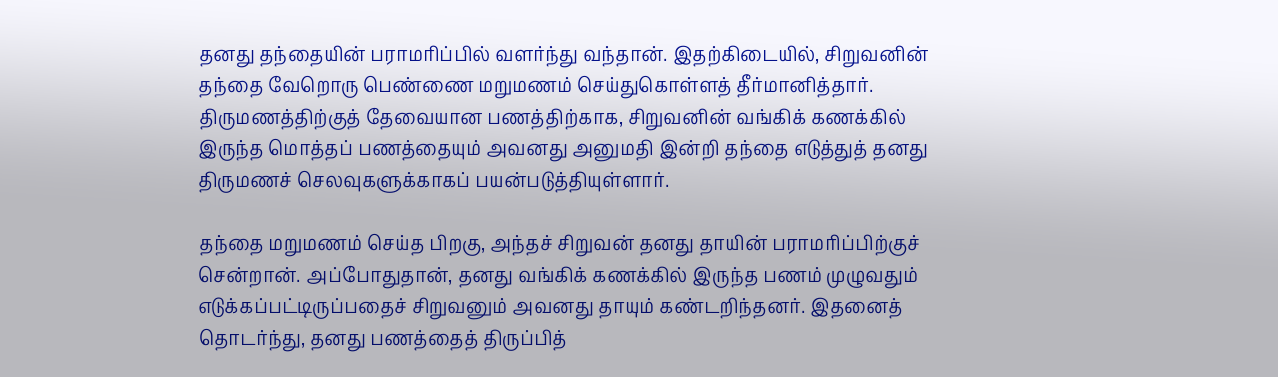தனது தந்தையின் பராமரிப்பில் வளர்ந்து வந்தான். இதற்கிடையில், சிறுவனின் தந்தை வேறொரு பெண்ணை மறுமணம் செய்துகொள்ளத் தீர்மானித்தார். திருமணத்திற்குத் தேவையான பணத்திற்காக, சிறுவனின் வங்கிக் கணக்கில் இருந்த மொத்தப் பணத்தையும் அவனது அனுமதி இன்றி தந்தை எடுத்துத் தனது திருமணச் செலவுகளுக்காகப் பயன்படுத்தியுள்ளார்.

தந்தை மறுமணம் செய்த பிறகு, அந்தச் சிறுவன் தனது தாயின் பராமரிப்பிற்குச் சென்றான். அப்போதுதான், தனது வங்கிக் கணக்கில் இருந்த பணம் முழுவதும் எடுக்கப்பட்டிருப்பதைச் சிறுவனும் அவனது தாயும் கண்டறிந்தனர். இதனைத் தொடர்ந்து, தனது பணத்தைத் திருப்பித்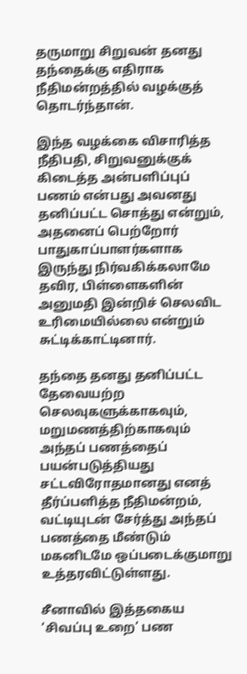தருமாறு சிறுவன் தனது தந்தைக்கு எதிராக நீதிமன்றத்தில் வழக்குத் தொடர்ந்தான்.

இந்த வழக்கை விசாரித்த நீதிபதி, சிறுவனுக்குக் கிடைத்த அன்பளிப்புப் பணம் என்பது அவனது தனிப்பட்ட சொத்து என்றும், அதனைப் பெற்றோர் பாதுகாப்பாளர்களாக இருந்து நிர்வகிக்கலாமே தவிர, பிள்ளைகளின் அனுமதி இன்றிச் செலவிட உரிமையில்லை என்றும் சுட்டிக்காட்டினார்.

தந்தை தனது தனிப்பட்ட தேவையற்ற செலவுகளுக்காகவும், மறுமணத்திற்காகவும் அந்தப் பணத்தைப் பயன்படுத்தியது சட்டவிரோதமானது எனத் தீர்ப்பளித்த நீதிமன்றம், வட்டியுடன் சேர்த்து அந்தப் பணத்தை மீண்டும் மகனிடமே ஒப்படைக்குமாறு உத்தரவிட்டுள்ளது.

சீனாவில் இத்தகைய ‘சிவப்பு உறை’ பண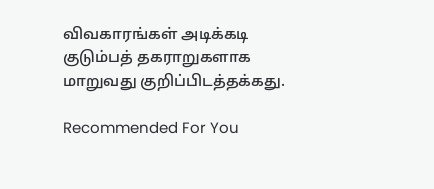விவகாரங்கள் அடிக்கடி குடும்பத் தகராறுகளாக மாறுவது குறிப்பிடத்தக்கது.

Recommended For You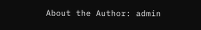About the Author: admin